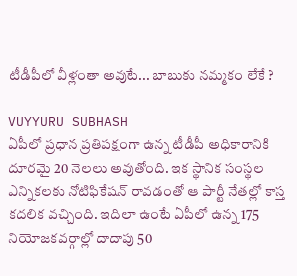టీడీపీలో వీళ్లంతా అవుటే... బాబుకు న‌మ్మ‌కం లేకే ?

VUYYURU SUBHASH
ఏపీలో ప్ర‌ధాన ప్ర‌తిప‌క్షంగా ఉన్న టీడీపీ అధికారానికి దూరమై 20 నెల‌లు అవుతోంది. ఇక స్థానిక సంస్థ‌ల ఎన్నిక‌ల‌కు నోటిఫికేష‌న్ రావ‌డంతో ఆ పార్టీ నేత‌ల్లో కాస్త క‌ద‌లిక వ‌చ్చింది. ఇదిలా ఉంటే ఏపీలో ఉన్న 175 నియోజ‌క‌వ‌ర్గాల్లో దాదాపు 50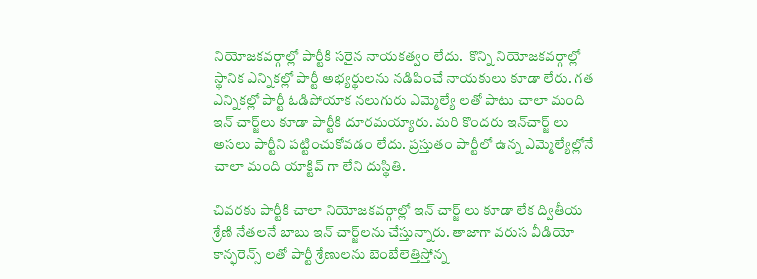నియోజ‌క‌వ‌ర్గాల్లో పార్టీకి స‌రైన నాయ‌క‌త్వం లేదు.  కొన్ని నియోజ‌క‌వ‌ర్గాల్లో స్థానిక ఎన్నిక‌ల్లో పార్టీ అభ్య‌ర్థుల‌ను న‌డిపించే నాయ‌కులు కూడా లేరు. గ‌త ఎన్నిక‌ల్లో పార్టీ ఓడిపోయాక న‌లుగురు ఎమ్మెల్యే ల‌తో పాటు చాలా మంది ఇన్ చార్జ్‌లు కూడా పార్టీకి దూర‌మ‌య్యారు. మ‌రి కొంద‌రు ఇన్‌చార్జ్ లు అస‌లు పార్టీని ప‌ట్టించుకోవ‌డం లేదు. ప్ర‌స్తుతం పార్టీలో ఉన్న ఎమ్మెల్యేల్లోనే చాలా మంది యాక్టివ్ గా లేని దుస్థితి.

చివ‌ర‌కు పార్టీకి చాలా నియోజ‌క‌వ‌ర్గాల్లో ఇన్ చార్జ్ లు కూడా లేక ద్వితీయ శ్రేణి నేత‌ల‌నే బాబు ఇన్ చార్జ్‌ల‌ను చేస్తున్నారు. తాజాగా వరుస వీడియో కాన్ఫ‌రెన్స్ ల‌తో పార్టీ శ్రేణుల‌ను బెంబేలెత్తిస్తోన్న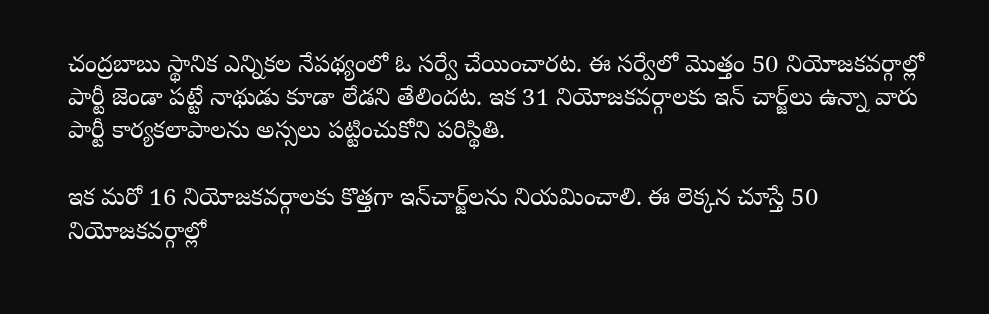చంద్ర‌బాబు స్థానిక ఎన్నిక‌ల నేప‌థ్యంలో ఓ సర్వే చేయించార‌ట‌. ఈ సర్వేలో మొత్తం 50 నియోజ‌క‌వ‌ర్గాల్లో పార్టీ జెండా ప‌ట్టే నాథుడు కూడా లేడ‌ని తేలింద‌ట‌. ఇక 31 నియోజ‌క‌వ‌ర్గాల‌కు ఇన్ చార్జ్‌లు ఉన్నా వారు పార్టీ కార్య‌క‌లాపాల‌ను అస్స‌లు ప‌ట్టించుకోని ప‌రిస్థితి.

ఇక మ‌రో 16 నియోజ‌క‌వ‌ర్గాల‌కు కొత్త‌గా ఇన్‌చార్జ్‌ల‌ను నియ‌మించాలి. ఈ లెక్క‌న చూస్తే 50 నియోజ‌క‌వ‌ర్గాల్లో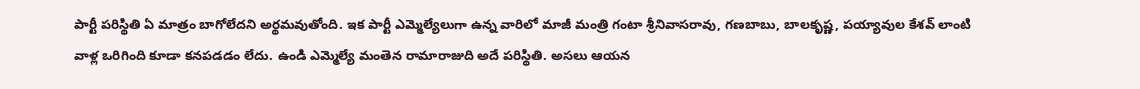పార్టీ ప‌రిస్థితి ఏ మాత్రం బాగోలేద‌ని అర్థ‌మ‌వుతోంది. ఇక పార్టీ ఎమ్మెల్యేలుగా ఉన్న వారిలో మాజీ మంత్రి గంటా శ్రీనివాస‌రావు, గ‌ణ‌బాబు, బాల‌కృష్ణ‌, ప‌య్యావుల కేశ‌వ్ లాంటి వాళ్ల ఒరిగింది కూడా క‌న‌ప‌డ‌డం లేదు. ఉండి ఎమ్మెల్యే మంతెన రామారాజుది అదే ప‌రిస్థితి. అస‌లు ఆయ‌న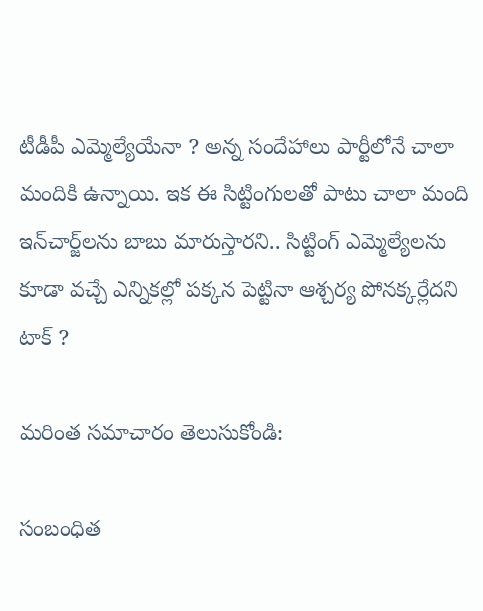టీడీపీ ఎమ్మెల్యేయేనా ? అన్న సందేహాలు పార్టీలోనే చాలా మందికి ఉన్నాయి. ఇక ఈ సిట్టింగుల‌తో పాటు చాలా మంది ఇన్‌చార్జ్‌ల‌ను బాబు మారుస్తార‌ని.. సిట్టింగ్ ఎమ్మెల్యేల‌ను కూడా వ‌చ్చే ఎన్నిక‌ల్లో ప‌క్క‌న పెట్టినా ఆశ్చ‌ర్య పోన‌క్క‌ర్లేద‌ని టాక్ ?

మరింత సమాచారం తెలుసుకోండి:

సంబంధిత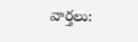వార్తలు: